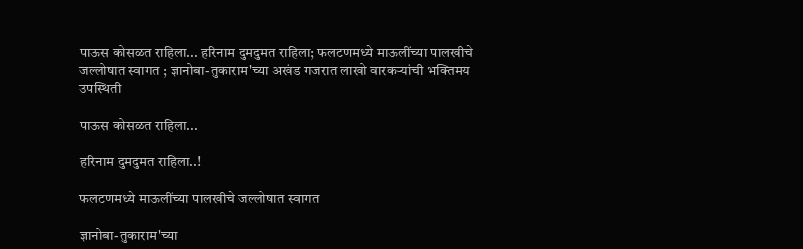पाऊस कोसळत राहिला... हरिनाम दुमदुमत राहिला; फलटणमध्ये माऊलींच्या पालखीचे जल्लोषात स्वागत ; ज्ञानोबा-तुकाराम'च्या अखंड गजरात लाखो वारकऱ्यांची भक्तिमय उपस्थिती

पाऊस कोसळत राहिला...

हरिनाम दुमदुमत राहिला..!

फलटणमध्ये माऊलींच्या पालखीचे जल्लोषात स्वागत

ज्ञानोबा-तुकाराम'च्या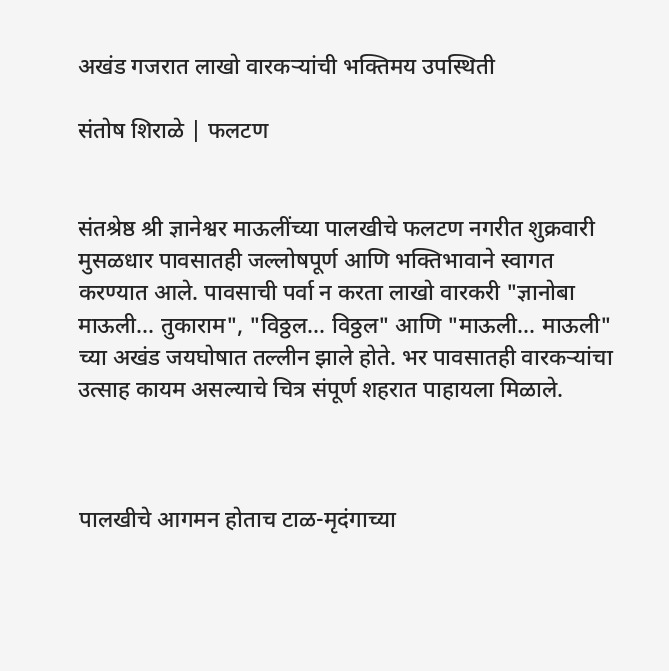अखंड गजरात लाखो वारकऱ्यांची भक्तिमय उपस्थिती

संतोष शिराळे | फलटण


संतश्रेष्ठ श्री ज्ञानेश्वर माऊलींच्या पालखीचे फलटण नगरीत शुक्रवारी मुसळधार पावसातही जल्लोषपूर्ण आणि भक्तिभावाने स्वागत करण्यात आले. पावसाची पर्वा न करता लाखो वारकरी "ज्ञानोबा माऊली... तुकाराम", "विठ्ठल... विठ्ठल" आणि "माऊली... माऊली" च्या अखंड जयघोषात तल्लीन झाले होते. भर पावसातही वारकऱ्यांचा उत्साह कायम असल्याचे चित्र संपूर्ण शहरात पाहायला मिळाले.



पालखीचे आगमन होताच टाळ-मृदंगाच्या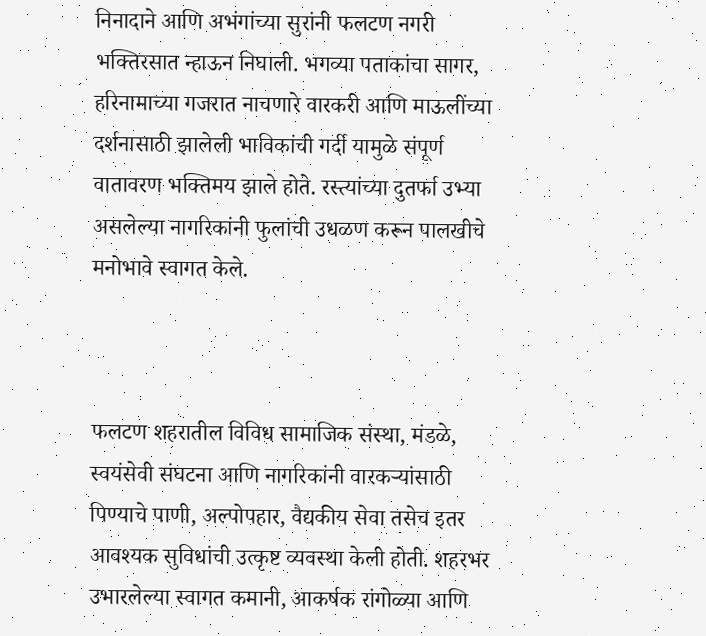निनादाने आणि अभंगांच्या सुरांनी फलटण नगरी भक्तिरसात न्हाऊन निघाली. भगव्या पताकांचा सागर, हरिनामाच्या गजरात नाचणारे वारकरी आणि माऊलींच्या दर्शनासाठी झालेली भाविकांची गर्दी यामुळे संपूर्ण वातावरण भक्तिमय झाले होते. रस्त्यांच्या दुतर्फा उभ्या असलेल्या नागरिकांनी फुलांची उधळण करून पालखीचे मनोभावे स्वागत केले.



फलटण शहरातील विविध सामाजिक संस्था, मंडळे, स्वयंसेवी संघटना आणि नागरिकांनी वारकऱ्यांसाठी पिण्याचे पाणी, अल्पोपहार, वैद्यकीय सेवा तसेच इतर आवश्यक सुविधांची उत्कृष्ट व्यवस्था केली होती. शहरभर उभारलेल्या स्वागत कमानी, आकर्षक रांगोळ्या आणि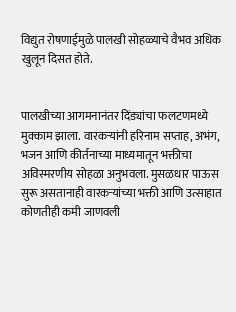विद्युत रोषणाईमुळे पालखी सोहळ्याचे वैभव अधिक खुलून दिसत होते.


पालखीच्या आगमनानंतर दिंड्यांचा फलटणमध्ये मुक्काम झाला. वारकऱ्यांनी हरिनाम सप्ताह, अभंग, भजन आणि कीर्तनाच्या माध्यमातून भक्तीचा अविस्मरणीय सोहळा अनुभवला. मुसळधार पाऊस सुरू असतानाही वारकऱ्यांच्या भक्ती आणि उत्साहात कोणतीही कमी जाणवली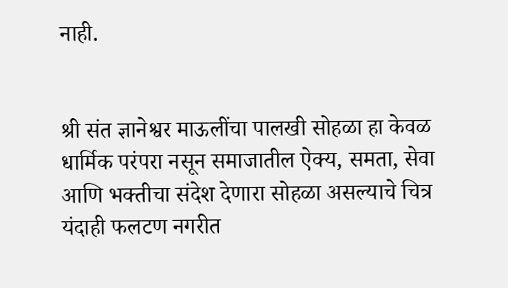नाही.


श्री संत ज्ञानेश्वर माऊलींचा पालखी सोहळा हा केवळ धार्मिक परंपरा नसून समाजातील ऐक्य, समता, सेवा आणि भक्तीचा संदेश देणारा सोहळा असल्याचे चित्र यंदाही फलटण नगरीत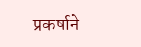प्रकर्षाने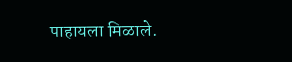पाहायला मिळाले.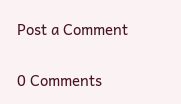Post a Comment

0 Comments